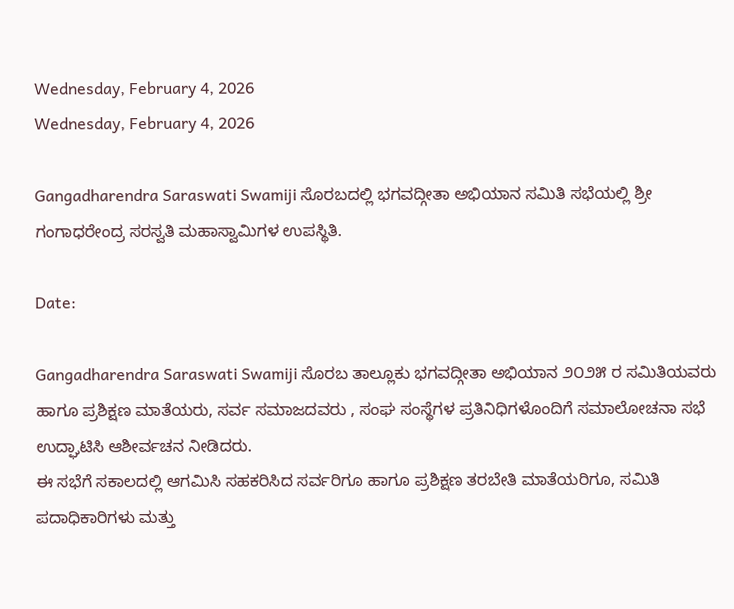Wednesday, February 4, 2026
Wednesday, February 4, 2026

Gangadharendra Saraswati Swamiji ಸೊರಬದಲ್ಲಿ ಭಗವದ್ಗೀತಾ ಅಭಿಯಾನ ಸಮಿತಿ ಸಭೆಯಲ್ಲಿ ಶ್ರೀ ಗಂಗಾಧರೇಂದ್ರ ಸರಸ್ವತಿ ಮಹಾಸ್ವಾಮಿಗಳ ಉಪಸ್ಥಿತಿ.

Date:

Gangadharendra Saraswati Swamiji ಸೊರಬ ತಾಲ್ಲೂಕು ಭಗವದ್ಗೀತಾ ಅಭಿಯಾನ ೨೦೨೫ ರ ಸಮಿತಿಯವರು ಹಾಗೂ ಪ್ರಶಿಕ್ಷಣ ಮಾತೆಯರು, ಸರ್ವ ಸಮಾಜದವರು , ಸಂಘ ಸಂಸ್ಥೆಗಳ ಪ್ರತಿನಿಧಿಗಳೊಂದಿಗೆ ಸಮಾಲೋಚನಾ ಸಭೆ ಉದ್ಘಾಟಿಸಿ ಆಶೀರ್ವಚನ ನೀಡಿದರು.
ಈ ಸಭೆಗೆ ಸಕಾಲದಲ್ಲಿ ಆಗಮಿಸಿ ಸಹಕರಿಸಿದ ಸರ್ವರಿಗೂ ಹಾಗೂ ಪ್ರಶಿಕ್ಷಣ ತರಬೇತಿ ಮಾತೆಯರಿಗೂ, ಸಮಿತಿ ಪದಾಧಿಕಾರಿಗಳು ಮತ್ತು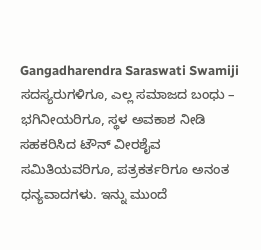Gangadharendra Saraswati Swamiji ಸದಸ್ಯರುಗಳಿಗೂ, ಎಲ್ಲ ಸಮಾಜದ ಬಂಧು – ಭಗಿನೀಯರಿಗೂ, ಸ್ಥಳ ಅವಕಾಶ ನೀಡಿ ಸಹಕರಿಸಿದ ಟೌನ್ ವೀರಶೈವ ಸಮಿತಿಯವರಿಗೂ, ಪತ್ರಕರ್ತರಿಗೂ ಅನಂತ ಧನ್ಯವಾದಗಳು. ಇನ್ನು ಮುಂದೆ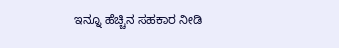ಇನ್ನೂ ಹೆಚ್ಚಿನ ಸಹಕಾರ ನೀಡಿ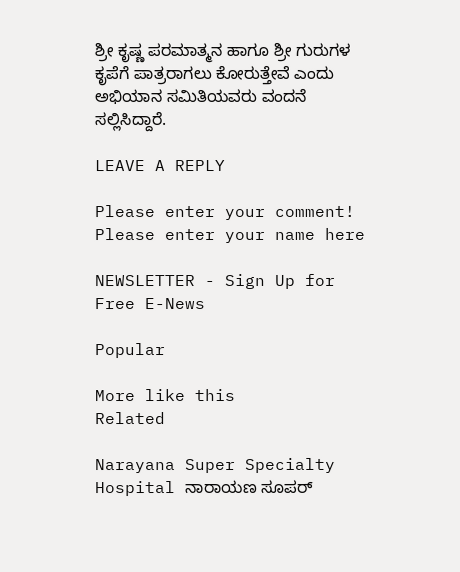ಶ್ರೀ ಕೃಷ್ಣ ಪರಮಾತ್ಮನ ಹಾಗೂ ಶ್ರೀ ಗುರುಗಳ ಕೃಪೆಗೆ ಪಾತ್ರರಾಗಲು ಕೋರುತ್ತೇವೆ ಎಂದು ಅಭಿಯಾನ ಸಮಿತಿಯವರು ವಂದನೆ ಸಲ್ಲಿಸಿದ್ದಾರೆ.

LEAVE A REPLY

Please enter your comment!
Please enter your name here

NEWSLETTER - Sign Up for Free E-News

Popular

More like this
Related

Narayana Super Specialty Hospital ನಾರಾಯಣ ಸೂಪರ್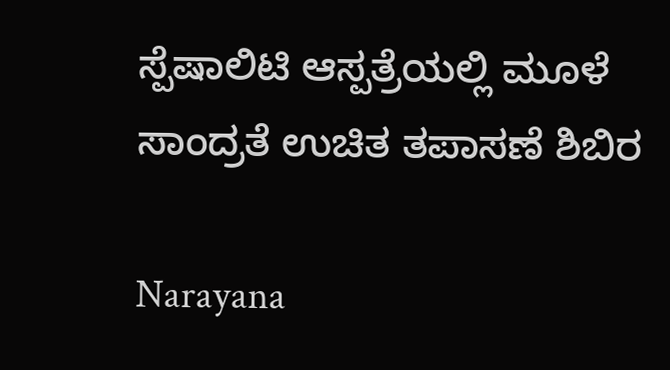ಸ್ಪೆಷಾಲಿಟಿ ಆಸ್ಪತ್ರೆಯಲ್ಲಿ ಮೂಳೆ ಸಾಂದ್ರತೆ ಉಚಿತ ತಪಾಸಣೆ ಶಿಬಿರ

Narayana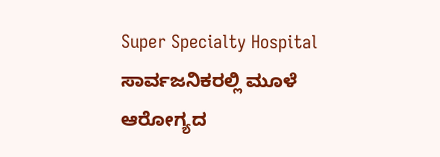Super Specialty Hospital ಸಾರ್ವಜನಿಕರಲ್ಲಿ ಮೂಳೆ ಆರೋಗ್ಯದ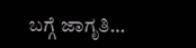ಬಗ್ಗೆ ಜಾಗೃತಿ...